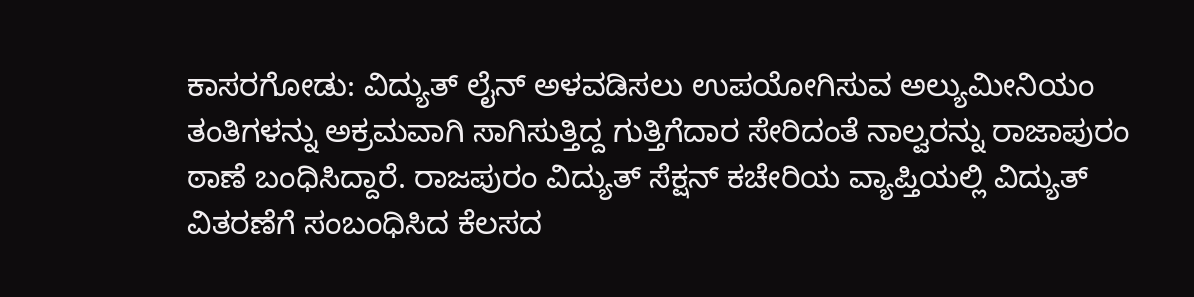ಕಾಸರಗೋಡು: ವಿದ್ಯುತ್ ಲೈನ್ ಅಳವಡಿಸಲು ಉಪಯೋಗಿಸುವ ಅಲ್ಯುಮೀನಿಯಂ ತಂತಿಗಳನ್ನು ಅಕ್ರಮವಾಗಿ ಸಾಗಿಸುತ್ತಿದ್ದ ಗುತ್ತಿಗೆದಾರ ಸೇರಿದಂತೆ ನಾಲ್ವರನ್ನು ರಾಜಾಪುರಂ ಠಾಣೆ ಬಂಧಿಸಿದ್ದಾರೆ. ರಾಜಪುರಂ ವಿದ್ಯುತ್ ಸೆಕ್ಷನ್ ಕಚೇರಿಯ ವ್ಯಾಪ್ತಿಯಲ್ಲಿ ವಿದ್ಯುತ್ ವಿತರಣೆಗೆ ಸಂಬಂಧಿಸಿದ ಕೆಲಸದ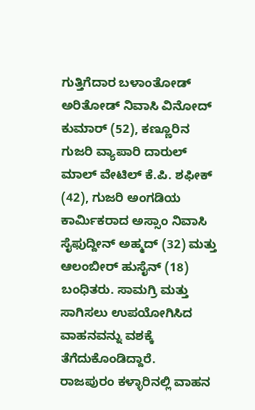ಗುತ್ತಿಗೆದಾರ ಬಳಾಂತೋಡ್ ಅರಿತೋಡ್ ನಿವಾಸಿ ವಿನೋದ್ ಕುಮಾರ್ (52), ಕಣ್ಣೂರಿನ ಗುಜರಿ ವ್ಯಾಪಾರಿ ದಾರುಲ್ ಮಾಲ್ ವೇಟಿಲ್ ಕೆ.ಪಿ. ಶಫೀಕ್ (42), ಗುಜರಿ ಅಂಗಡಿಯ ಕಾರ್ಮಿಕರಾದ ಅಸ್ಸಾಂ ನಿವಾಸಿ ಸೈಫುದ್ದೀನ್ ಅಹ್ಮದ್ (32) ಮತ್ತು ಆಲಂಬೀರ್ ಹುಸೈನ್ (18) ಬಂಧಿತರು. ಸಾಮಗ್ರಿ ಮತ್ತು ಸಾಗಿಸಲು ಉಪಯೋಗಿಸಿದ ವಾಹನವನ್ನು ವಶಕ್ಕೆ ತೆಗೆದುಕೊಂಡಿದ್ದಾರೆ.
ರಾಜಪುರಂ ಕಳ್ಳಾರಿನಲ್ಲಿ ವಾಹನ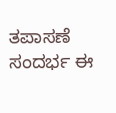ತಪಾಸಣೆ ಸಂದರ್ಭ ಈ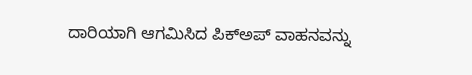ದಾರಿಯಾಗಿ ಆಗಮಿಸಿದ ಪಿಕ್ಅಪ್ ವಾಹನವನ್ನು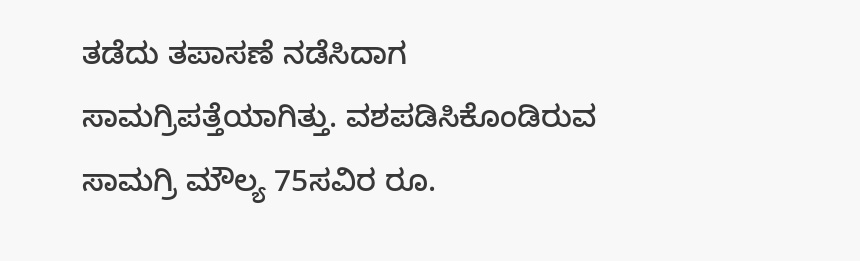ತಡೆದು ತಪಾಸಣೆ ನಡೆಸಿದಾಗ ಸಾಮಗ್ರಿಪತ್ತೆಯಾಗಿತ್ತು. ವಶಪಡಿಸಿಕೊಂಡಿರುವ ಸಾಮಗ್ರಿ ಮೌಲ್ಯ 75ಸವಿರ ರೂ.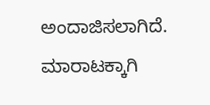ಅಂದಾಜಿಸಲಾಗಿದೆ. ಮಾರಾಟಕ್ಕಾಗಿ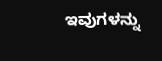ಇವುಗಳನ್ನು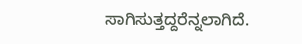ಸಾಗಿಸುತ್ತದ್ದರೆನ್ನಲಾಗಿದೆ.